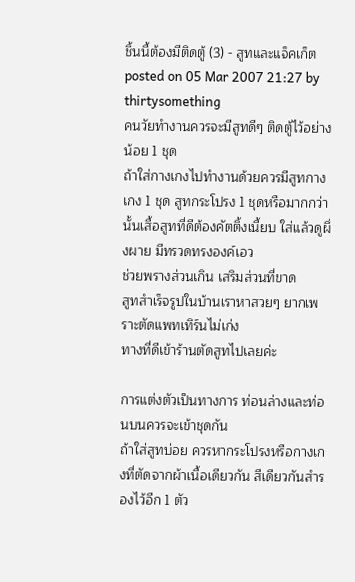ชิ้นนี้ต้องมีติดตู้ (3) - สูทและแจ็คเก็ต
posted on 05 Mar 2007 21:27 by thirtysomething
คนวัยทำงานควรจะมีสูทดีๆ ติดตู้ไว้อย่างน้อย 1 ชุด
ถ้าใส่กางเกงไปทำงานด้วยควรมีสูทกางเกง 1 ชุด สูทกระโปรง 1 ชุดหรือมากกว่านั้นเสื้อสูทที่ดีต้องคัตติ้งเนี้ยบ ใส่แล้วดูผึ่งผาย มีทรวดทรงองค์เอว
ช่วยพรางส่วนเกิน เสริมส่วนที่ขาด
สูทสำเร็จรูปในบ้านเราหาสวยๆ ยากเพราะตัดแพทเทิร์นไม่เก่ง
ทางที่ดีเข้าร้านตัดสูทไปเลยค่ะ

การแต่งตัวเป็นทางการ ท่อนล่างและท่อนบนควรจะเข้าชุดกัน
ถ้าใส่สูทบ่อย ควรหากระโปรงหรือกางเกงที่ตัดจากผ้าเนื้อเดียวกัน สีเดียวกันสำรองไว้อีก 1 ตัว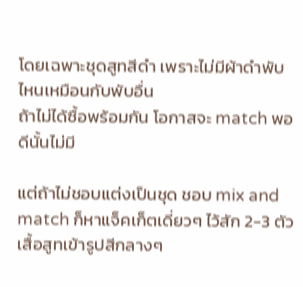โดยเฉพาะชุดสูทสีดำ เพราะไม่มีผ้าดำพับไหนเหมือนกับพับอื่น
ถ้าไม่ได้ซื้อพร้อมกัน โอกาสจะ match พอดีนั้นไม่มี

แต่ถ้าไม่ชอบแต่งเป็นชุด ชอบ mix and match ก็หาแจ็คเก็ตเดี่ยวๆ ไว้สัก 2-3 ตัว
เสื้อสูทเข้ารูปสีกลางๆ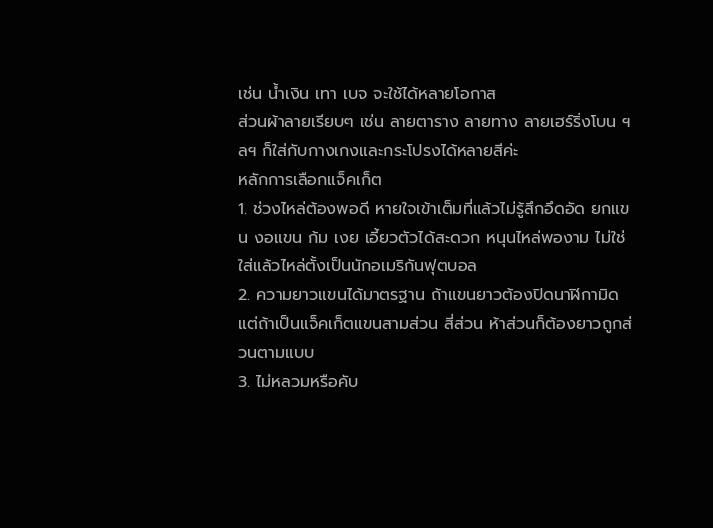เช่น น้ำเงิน เทา เบจ จะใช้ได้หลายโอกาส
ส่วนผ้าลายเรียบๆ เช่น ลายตาราง ลายทาง ลายเฮร์ริ่งโบน ฯลฯ ก็ใส่กับกางเกงและกระโปรงได้หลายสีค่ะ
หลักการเลือกแจ็คเก็ต
1. ช่วงไหล่ต้องพอดี หายใจเข้าเต็มที่แล้วไม่รู้สึกอึดอัด ยกแขน งอแขน ก้ม เงย เอี้ยวตัวได้สะดวก หนุนไหล่พองาม ไม่ใช่ใส่แล้วไหล่ตั้งเป็นนักอเมริกันฟุตบอล
2. ความยาวแขนได้มาตรฐาน ถ้าแขนยาวต้องปิดนาฬิกามิด แต่ถ้าเป็นแจ็คเก็ตแขนสามส่วน สี่ส่วน ห้าส่วนก็ต้องยาวถูกส่วนตามแบบ
3. ไม่หลวมหรือคับ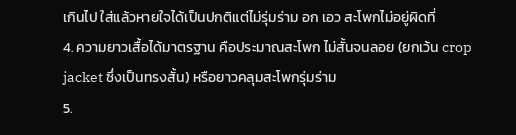เกินไป ใส่แล้วหายใจได้เป็นปกติแต่ไม่รุ่มร่าม อก เอว สะโพกไม่อยู่ผิดที่
4. ความยาวเสื้อได้มาตรฐาน คือประมาณสะโพก ไม่สั้นจนลอย (ยกเว้น crop jacket ซึ่งเป็นทรงสั้น) หรือยาวคลุมสะโพกรุ่มร่าม
5.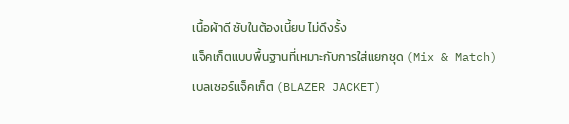เนื้อผ้าดี ซับในต้องเนี้ยบ ไม่ดึงรั้ง
แจ็คเก็ตแบบพื้นฐานที่เหมาะกับการใส่แยกชุด (Mix & Match)
เบลเซอร์แจ็คเก็ต (BLAZER JACKET)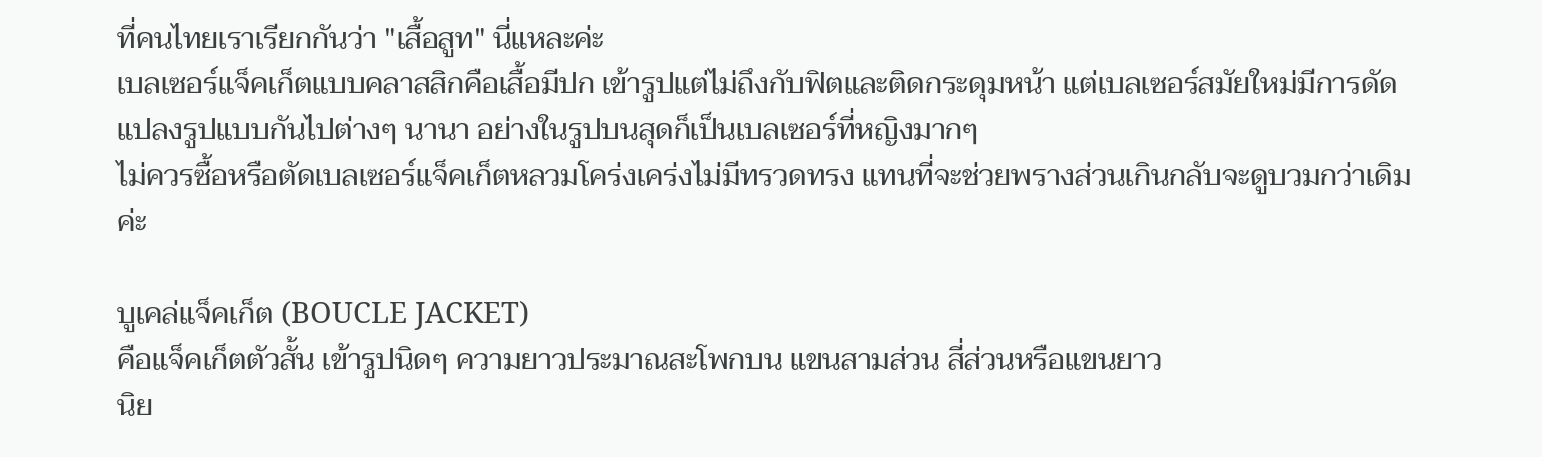ที่คนไทยเราเรียกกันว่า "เสื้อสูท" นี่แหละค่ะ
เบลเซอร์แจ็คเก็ตแบบคลาสสิกคือเสื้อมีปก เข้ารูปแต่ไม่ถึงกับฟิตและติดกระดุมหน้า แต่เบลเซอร์สมัยใหม่มีการดัดแปลงรูปแบบกันไปต่างๆ นานา อย่างในรูปบนสุดก็เป็นเบลเซอร์ที่หญิงมากๆ
ไม่ควรซื้อหรือตัดเบลเซอร์แจ็คเก็ตหลวมโคร่งเคร่งไม่มีทรวดทรง แทนที่จะช่วยพรางส่วนเกินกลับจะดูบวมกว่าเดิมค่ะ

บูเคล่แจ็คเก็ต (BOUCLE JACKET)
คือแจ็คเก็ตตัวสั้น เข้ารูปนิดๆ ความยาวประมาณสะโพกบน แขนสามส่วน สี่ส่วนหรือแขนยาว
นิย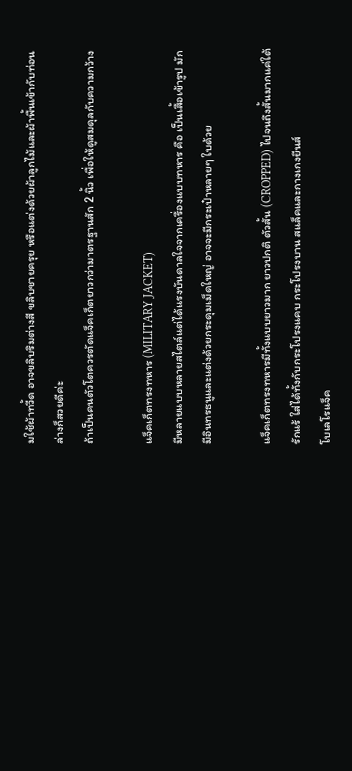มใช้ผ้าทวี้ด อาจขลิบริมต่างสี ขลิบชายครุย หรือแต่งด้วยผ้าลูกไม้และผ้าพื้นเข้ากับท่อนล่างก็สวยดีค่ะ
ถ้าเป็นคนตัวโตควรตัดแจ็คเก็ตยาวกว่ามาตรฐานสัก 2 นิ้ว เพื่อให้ดูสมดุลกับความกว้าง

แจ็คเก็ตทรงทหาร (MILITARY JACKET)
มีหลายแบบหลายสไตล์แต่ได้แรงบันดาลใจจากเครื่องแบบทหาร คือ เป็นเสื้อเข้ารูป มักมีอินทรธนูและแต่งด้วยกระดุมเม็ดใหญ่ อาจจะมีกระเป๋าหลายๆ ใบด้วย

แจ็คเก็ตทรงทหารมีทั้งแบบยาวมาก ยาวปกติ ตัวสั้น (CROPPED) ไปจนถึงสั้นมากแค่ใต้รักแร้ ใส่ได้ทั้งกับกระโปรงแคบ กระโปรงบาน สแล็คและกางเกงยีนส์
โบเลโรแจ็ค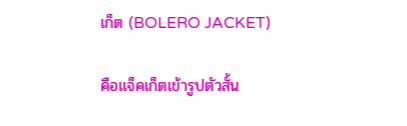เก็ต (BOLERO JACKET)

คือแจ็คเก็ตเข้ารูปตัวสั้น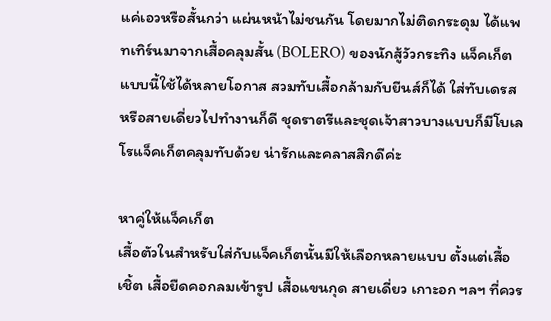แค่เอวหรือสั้นกว่า แผ่นหน้าไม่ชนกัน โดยมากไม่ติดกระดุม ได้แพทเทิร์นมาจากเสื้อคลุมสั้น (BOLERO) ของนักสู้วัวกระทิง แจ็คเก็ตแบบนี้ใช้ได้หลายโอกาส สวมทับเสื้อกล้ามกับยีนส์ก็ได้ ใส่ทับเดรสหรือสายเดี่ยวไปทำงานก็ดี ชุดราตรีและชุดเจ้าสาวบางแบบก็มีโบเลโรแจ็คเก็ตคลุมทับด้วย น่ารักและคลาสสิกดีค่ะ

หาคู่ให้แจ็คเก็ต
เสื้อตัวในสำหรับใส่กับแจ็คเก็ตนั้นมีให้เลือกหลายแบบ ตั้งแต่เสื้อเชิ้ต เสื้อยืดคอกลมเข้ารูป เสื้อแขนกุด สายเดี่ยว เกาะอก ฯลฯ ที่ควร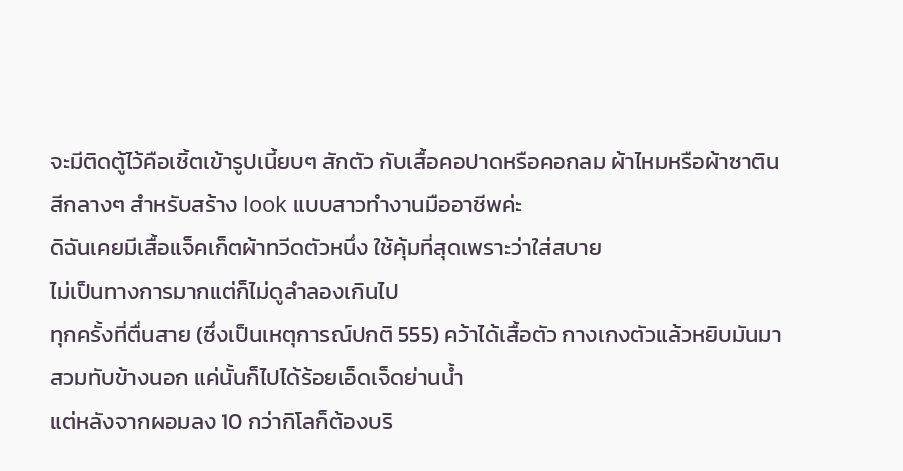จะมีติดตู้ไว้คือเชิ้ตเข้ารูปเนี้ยบๆ สักตัว กับเสื้อคอปาดหรือคอกลม ผ้าไหมหรือผ้าซาตินสีกลางๆ สำหรับสร้าง look แบบสาวทำงานมืออาชีพค่ะ
ดิฉันเคยมีเสื้อแจ็คเก็ตผ้าทวีดตัวหนึ่ง ใช้คุ้มที่สุดเพราะว่าใส่สบาย
ไม่เป็นทางการมากแต่ก็ไม่ดูลำลองเกินไป
ทุกครั้งที่ตื่นสาย (ซึ่งเป็นเหตุการณ์ปกติ 555) คว้าได้เสื้อตัว กางเกงตัวแล้วหยิบมันมาสวมทับข้างนอก แค่นั้นก็ไปได้ร้อยเอ็ดเจ็ดย่านน้ำ
แต่หลังจากผอมลง 10 กว่ากิโลก็ต้องบริ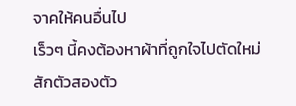จาคให้คนอื่นไป
เร็วๆ นี้คงต้องหาผ้าที่ถูกใจไปตัดใหม่สักตัวสองตัว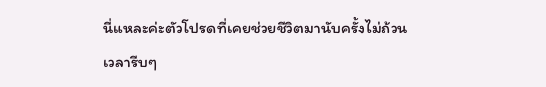นี่แหละค่ะตัวโปรดที่เคยช่วยชีวิตมานับครั้งไม่ถ้วน
เวลารีบๆ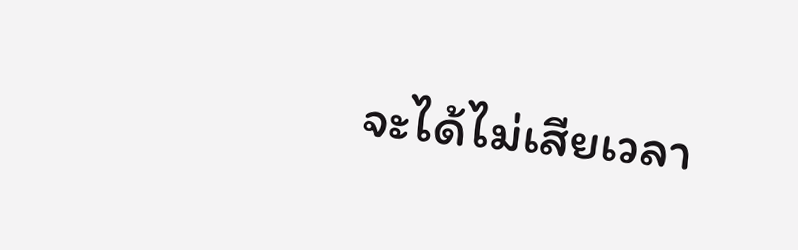จะได้ไม่เสียเวลา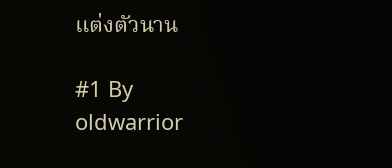แต่งตัวนาน

#1 By oldwarrior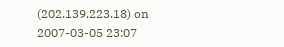(202.139.223.18) on 2007-03-05 23:07